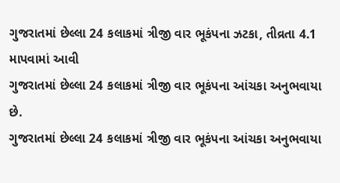ગુજરાતમાં છેલ્લા 24 કલાકમાં ત્રીજી વાર ભૂકંપના ઝટકા, તીવ્રતા 4.1 માપવામાં આવી
ગુજરાતમાં છેલ્લા 24 કલાકમાં ત્રીજી વાર ભૂકંપના આંચકા અનુભવાયા છે.
ગુજરાતમાં છેલ્લા 24 કલાકમાં ત્રીજી વાર ભૂકંપના આંચકા અનુભવાયા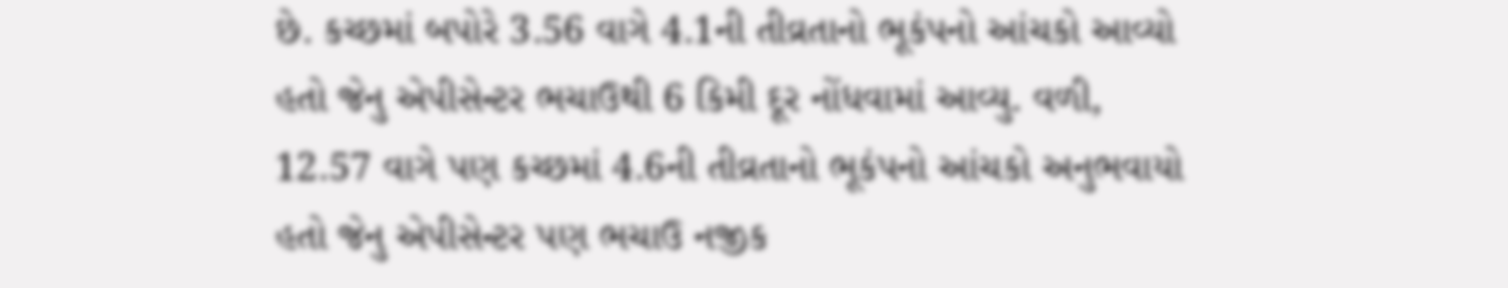છે. કચ્છમાં બપોરે 3.56 વાગે 4.1ની તીવ્રતાનો ભૂકંપનો આંચકો આવ્યો હતો જેનુ એપીસેન્ટર ભચાઉથી 6 કિમી દૂર નોંધવામાં આવ્યુ. વળી, 12.57 વાગે પણ કચ્છમાં 4.6ની તીવ્રતાનો ભૂકંપનો આંચકો અનુભવાયો હતો જેનુ એપીસેન્ટર પણ ભચાઉ નજીક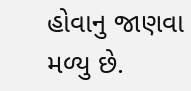હોવાનુ જાણવા મળ્યુ છે.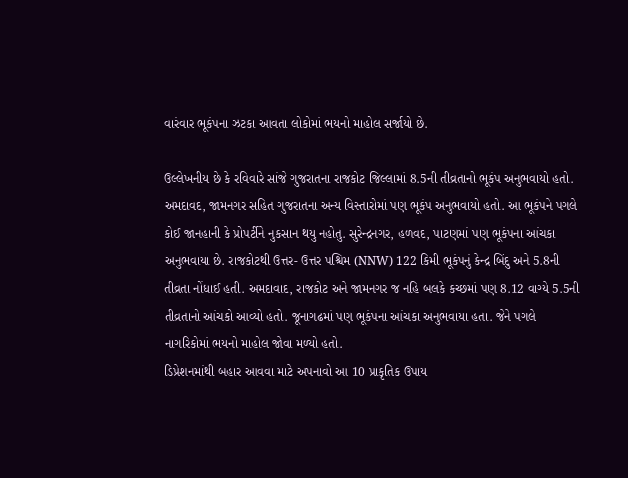વારંવાર ભૂકંપના ઝટકા આવતા લોકોમાં ભયનો માહોલ સર્જાયો છે.

ઉલ્લેખનીય છે કે રવિવારે સાંજે ગુજરાતના રાજકોટ જિલ્લામાં 8.5ની તીવ્રતાનો ભૂકંપ અનુભવાયો હતો. અમદાવદ, જામનગર સહિત ગુજરાતના અન્ય વિસ્તારોમાં પણ ભૂકંપ અનુભવાયો હતો. આ ભૂકંપને પગલે કોઈ જાનહાની કે પ્રોપર્ટીને નુકસાન થયુ નહોતુ. સુરેન્દ્રનગર, હળવદ, પાટણમાં પણ ભૂકંપના આંચકા અનુભવાયા છે. રાજકોટથી ઉત્તર- ઉત્તર પશ્ચિમ (NNW) 122 કિમી ભૂકંપનું કેન્દ્ર બિંદુ અને 5.8ની તીવ્રતા નોંધાઈ હતી. અમદાવાદ, રાજકોટ અને જામનગર જ નહિ બલકે કચ્છમાં પણ 8.12 વાગ્યે 5.5ની તીવ્રતાનો આંચકો આવ્યો હતો. જૂનાગઢમાં પણ ભૂકંપના આંચકા અનુભવાયા હતા. જેને પગલે નાગરિકોમાં ભયનો માહોલ જોવા મળ્યો હતો.
ડિપ્રેશનમાંથી બહાર આવવા માટે અપનાવો આ 10 પ્રાકૃતિક ઉપાય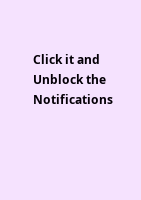Click it and Unblock the Notifications